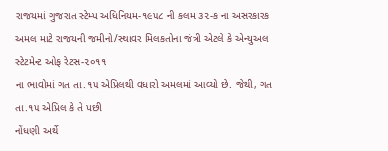રાજયમાં ગુજરાત સ્ટેમ્પ અધિનિયમ-૧૯૫૮ ની કલમ ૩૨-ક ના અસરકારક
અમલ માટે રાજયની જમીનો/સ્થાવર મિલકતોના જંત્રી એટલે કે એન્યુઅલ સ્ટેટમેન્ટ ઓફ રેટસ-૨૦૧૧
ના ભાવોમાં ગત તા.૧૫ એપ્રિલથી વધારો અમલમાં આવ્યો છે. જેથી, ગત તા.૧૫ એપ્રિલ કે તે પછી
નોંધણી અર્થે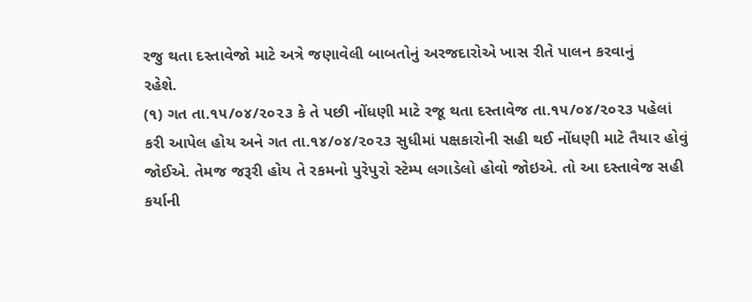રજુ થતા દસ્તાવેજો માટે અત્રે જણાવેલી બાબતોનું અરજદારોએ ખાસ રીતે પાલન કરવાનું
રહેશે.
(૧) ગત તા.૧૫/૦૪/૨૦૨૩ કે તે પછી નોંધણી માટે રજૂ થતા દસ્તાવેજ તા.૧૫/૦૪/૨૦૨૩ પહેલાં
કરી આપેલ હોય અને ગત તા.૧૪/૦૪/૨૦૨૩ સુધીમાં પક્ષકારોની સહી થઈ નોંધણી માટે તૈયાર હોવું
જોઈએ. તેમજ જરૂરી હોય તે રકમનો પુરેપુરો સ્ટેમ્પ લગાડેલો હોવો જોઇએ. તો આ દસ્તાવેજ સહી
કર્યાની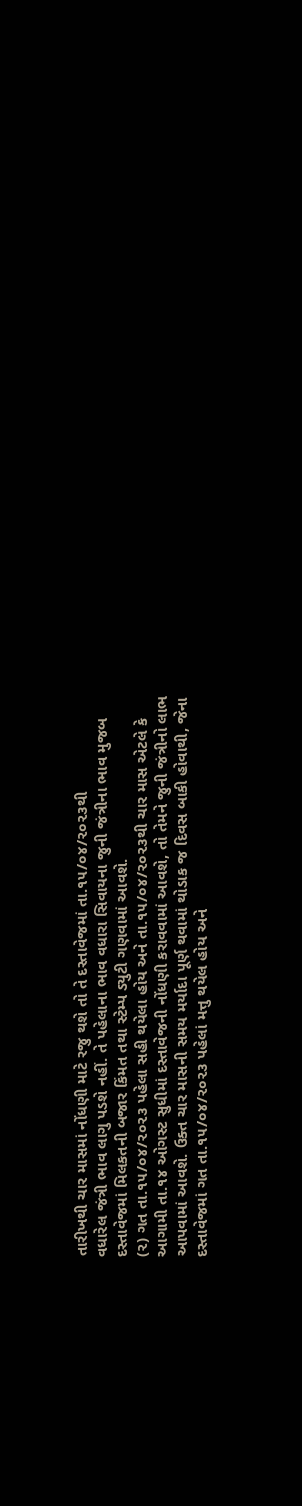તારીખથી ચાર માસમાં નોંધણી માટે રજુ થશે તો તે દસ્તાવેજમાં તા.૧૫/૦૪/૨૦૨૩થી
વધારેલ જંત્રી ભાવ લાગુ પડશે નહીં. તે પહેલાના ભાવ વધારા સિવાયના જુની જંત્રીના ભાવ મુજબ
દસ્તાવેજમાં મિલકતની બજાર કિંમત તથા સ્ટેમ્પ ડ્યુટી ગણવામાં આવશે.
(૨) ગત તા.૧૫/૦૪/૨૦૨૩ પહેલા સહી થયેલા હોય અને તા.૧૫/૦૪/૨૦૨૩થી ચાર માસ એટલે કે
આગામી તા.૧૪ ઓગસ્ટ સુધીમાં દસ્તાવેજની નોંધણી કરાવવામાં આવશે, તો તેમને જુની જંત્રીનો લાભ
આપવામાં આવશે. ઉક્ત ચાર માસની સમય મર્યાદા પૂર્ણ થવામાં થોડાક જ દિવસ બાકી હોવાથી, જેના
દસ્તાવેજમાં ગત તા.૧૫/૦૪/૨૦૨૩ પહેલાં મત્તુ થયેલ હોય અને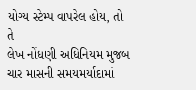યોગ્ય સ્ટેમ્પ વાપરેલ હોય, તો તે
લેખ નોંધણી અધિનિયમ મુજબ ચાર માસની સમયમર્યાદામાં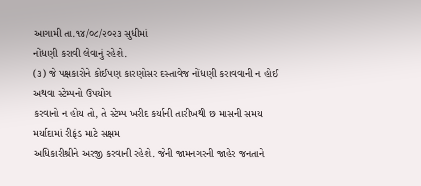આગામી તા.૧૪/૦૮/૨૦૨૩ સુધીમાં
નોંધણી કરાવી લેવાનું રહેશે.
(૩) જે પક્ષકારોને કોઈપણ કારણોસર દસ્તાવેજ નોંધણી કરાવવાની ન હોઈ અથવા સ્ટેમ્પનો ઉપયોગ
કરવાનો ન હોય તો, તે સ્ટેમ્પ ખરીદ કર્યાની તારીખથી છ માસની સમય મર્યાદામાં રીફંડ માટે સક્ષમ
અધિકારીશ્રીને અરજી કરવાની રહેશે. જેની જામનગરની જાહેર જનતાને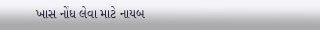ખાસ નોંધ લેવા માટે નાયબ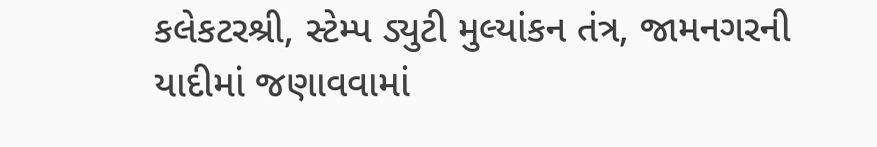કલેકટરશ્રી, સ્ટેમ્પ ડ્યુટી મુલ્યાંકન તંત્ર, જામનગરની યાદીમાં જણાવવામાં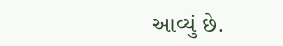આવ્યું છે.